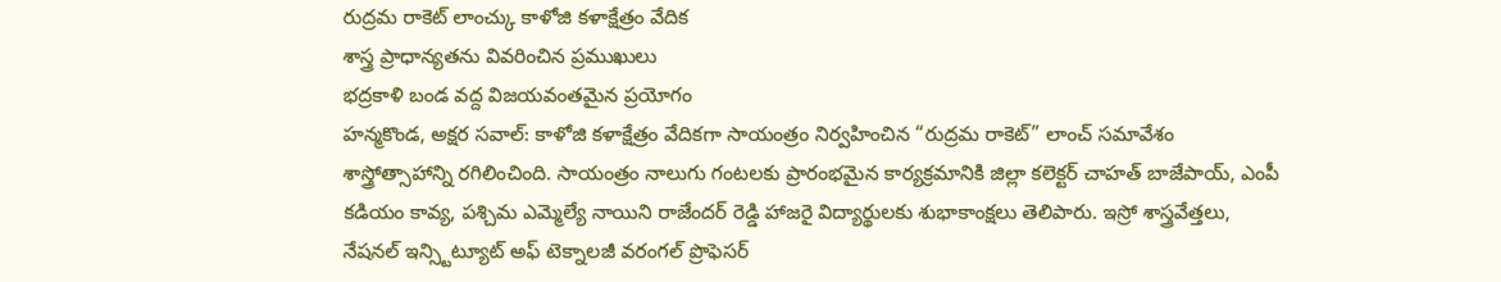రుద్రమ రాకెట్ లాంచ్కు కాళోజి కళాక్షేత్రం వేదిక
శాస్త్ర ప్రాధాన్యతను వివరించిన ప్రముఖులు
భద్రకాళి బండ వద్ద విజయవంతమైన ప్రయోగం
హన్మకొండ, అక్షర సవాల్: కాళోజి కళాక్షేత్రం వేదికగా సాయంత్రం నిర్వహించిన “రుద్రమ రాకెట్” లాంచ్ సమావేశం శాస్త్రోత్సాహాన్ని రగిలించింది. సాయంత్రం నాలుగు గంటలకు ప్రారంభమైన కార్యక్రమానికి జిల్లా కలెక్టర్ చాహత్ బాజేపాయ్, ఎంపీ కడియం కావ్య, పశ్చిమ ఎమ్మెల్యే నాయిని రాజేందర్ రెడ్డి హాజరై విద్యార్థులకు శుభాకాంక్షలు తెలిపారు. ఇస్రో శాస్త్రవేత్తలు, నేషనల్ ఇన్స్టిట్యూట్ అఫ్ టెక్నాలజీ వరంగల్ ప్రొఫెసర్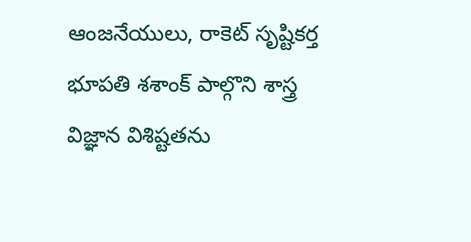ఆంజనేయులు, రాకెట్ సృష్టికర్త భూపతి శశాంక్ పాల్గొని శాస్త్ర విజ్ఞాన విశిష్టతను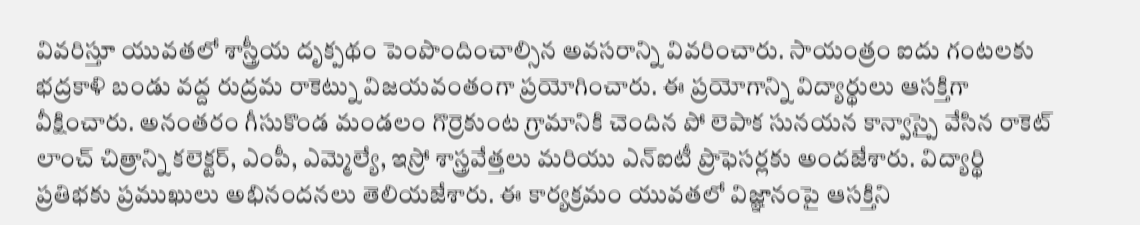వివరిస్తూ యువతలో శాస్త్రీయ దృక్పథం పెంపొందించాల్సిన అవసరాన్ని వివరించారు. సాయంత్రం ఐదు గంటలకు భద్రకాళి బండు వద్ద రుద్రమ రాకెట్ను విజయవంతంగా ప్రయోగించారు. ఈ ప్రయోగాన్ని విద్యార్థులు ఆసక్తిగా వీక్షించారు. అనంతరం గీసుకొండ మండలం గొర్రెకుంట గ్రామానికి చెందిన పో లెపాక సునయన కాన్వాస్పై వేసిన రాకెట్ లాంచ్ చిత్రాన్ని కలెక్టర్, ఎంపీ, ఎమ్మెల్యే, ఇస్రో శాస్త్రవేత్తలు మరియు ఎన్ఐటీ ప్రొఫెసర్లకు అందజేశారు. విద్యార్థి ప్రతిభకు ప్రముఖులు అభినందనలు తెలియజేశారు. ఈ కార్యక్రమం యువతలో విజ్ఞానంపై ఆసక్తిని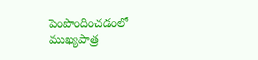పెంపొందించడంలో ముఖ్యపాత్ర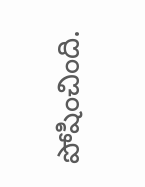పోషించింది.